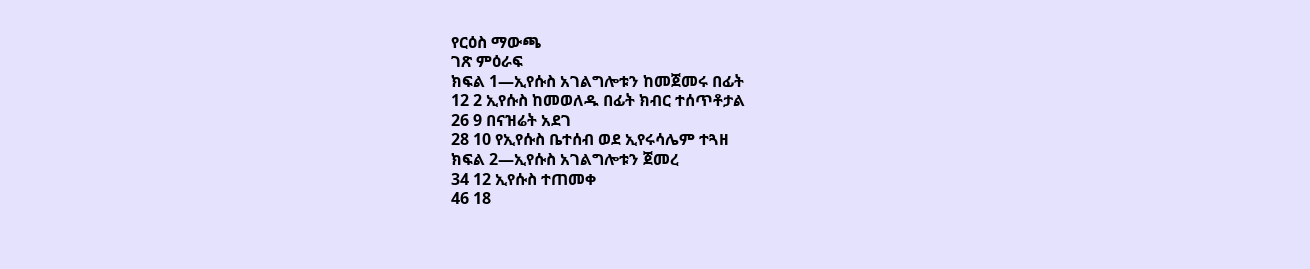የርዕስ ማውጫ
ገጽ ምዕራፍ
ክፍል 1—ኢየሱስ አገልግሎቱን ከመጀመሩ በፊት
12 2 ኢየሱስ ከመወለዱ በፊት ክብር ተሰጥቶታል
26 9 በናዝሬት አደገ
28 10 የኢየሱስ ቤተሰብ ወደ ኢየሩሳሌም ተጓዘ
ክፍል 2—ኢየሱስ አገልግሎቱን ጀመረ
34 12 ኢየሱስ ተጠመቀ
46 18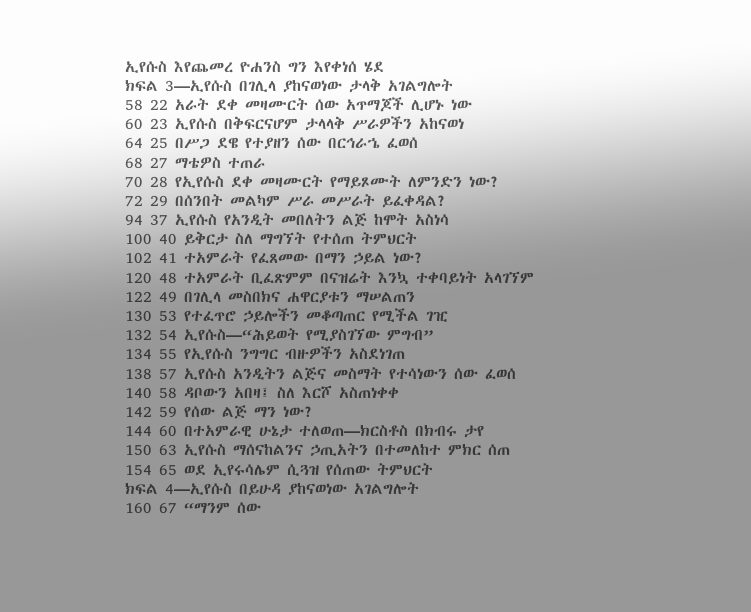ኢየሱስ እየጨመረ ዮሐንስ ግን እየቀነሰ ሄደ
ክፍል 3—ኢየሱስ በገሊላ ያከናወነው ታላቅ አገልግሎት
58 22 አራት ደቀ መዛሙርት ሰው አጥማጆች ሊሆኑ ነው
60 23 ኢየሱስ በቅፍርናሆም ታላላቅ ሥራዎችን አከናወነ
64 25 በሥጋ ደዌ የተያዘን ሰው በርኅራኄ ፈወሰ
68 27 ማቴዎስ ተጠራ
70 28 የኢየሱስ ደቀ መዛሙርት የማይጾሙት ለምንድን ነው?
72 29 በሰንበት መልካም ሥራ መሥራት ይፈቀዳል?
94 37 ኢየሱስ የአንዲት መበለትን ልጅ ከሞት አስነሳ
100 40 ይቅርታ ስለ ማግኘት የተሰጠ ትምህርት
102 41 ተአምራት የፈጸመው በማን ኃይል ነው?
120 48 ተአምራት ቢፈጽምም በናዝሬት እንኳ ተቀባይነት አላገኘም
122 49 በገሊላ መስበክና ሐዋርያቱን ማሠልጠን
130 53 የተፈጥሮ ኃይሎችን መቆጣጠር የሚችል ገዢ
132 54 ኢየሱስ—“ሕይወት የሚያስገኘው ምግብ”
134 55 የኢየሱስ ንግግር ብዙዎችን አስደነገጠ
138 57 ኢየሱስ አንዲትን ልጅና መስማት የተሳነውን ሰው ፈወሰ
140 58 ዳቦውን አበዛ፤ ስለ እርሾ አስጠነቀቀ
142 59 የሰው ልጅ ማን ነው?
144 60 በተአምራዊ ሁኔታ ተለወጠ—ክርስቶስ በክብሩ ታየ
150 63 ኢየሱስ ማሰናከልንና ኃጢአትን በተመለከተ ምክር ሰጠ
154 65 ወደ ኢየሩሳሌም ሲጓዝ የሰጠው ትምህርት
ክፍል 4—ኢየሱስ በይሁዳ ያከናወነው አገልግሎት
160 67 “ማንም ሰው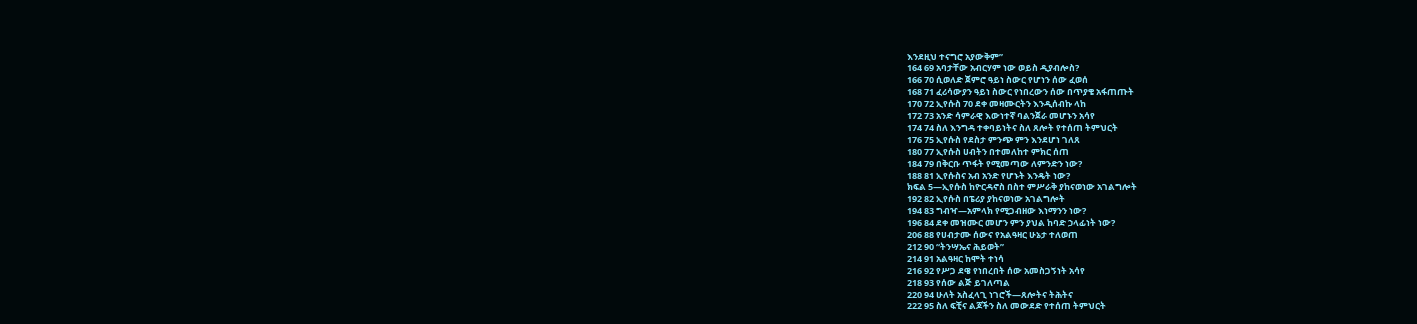እንደዚህ ተናግሮ አያውቅም”
164 69 አባታቸው አብርሃም ነው ወይስ ዲያብሎስ?
166 70 ሲወለድ ጀምሮ ዓይነ ስውር የሆነን ሰው ፈወሰ
168 71 ፈሪሳውያን ዓይነ ስውር የነበረውን ሰው በጥያቄ አፋጠጡት
170 72 ኢየሱስ 70 ደቀ መዛሙርትን እንዲሰብኩ ላከ
172 73 አንድ ሳምራዊ እውነተኛ ባልንጀራ መሆኑን አሳየ
174 74 ስለ እንግዳ ተቀባይነትና ስለ ጸሎት የተሰጠ ትምህርት
176 75 ኢየሱስ የደስታ ምንጭ ምን እንደሆነ ገለጸ
180 77 ኢየሱስ ሀብትን በተመለከተ ምክር ሰጠ
184 79 በቅርቡ ጥፋት የሚመጣው ለምንድን ነው?
188 81 ኢየሱስና አብ አንድ የሆኑት እንዴት ነው?
ክፍል 5—ኢየሱስ ከዮርዳኖስ በስተ ምሥራቅ ያከናወነው አገልግሎት
192 82 ኢየሱስ በፔሪያ ያከናወነው አገልግሎት
194 83 ግብዣ—አምላክ የሚጋብዘው እነማንን ነው?
196 84 ደቀ መዝሙር መሆን ምን ያህል ከባድ ኃላፊነት ነው?
206 88 የሀብታሙ ሰውና የአልዓዛር ሁኔታ ተለወጠ
212 90 “ትንሣኤና ሕይወት”
214 91 አልዓዛር ከሞት ተነሳ
216 92 የሥጋ ደዌ የነበረበት ሰው አመስጋኝነት አሳየ
218 93 የሰው ልጅ ይገለጣል
220 94 ሁለት አስፈላጊ ነገሮች—ጸሎትና ትሕትና
222 95 ስለ ፍቺና ልጆችን ስለ መውደድ የተሰጠ ትምህርት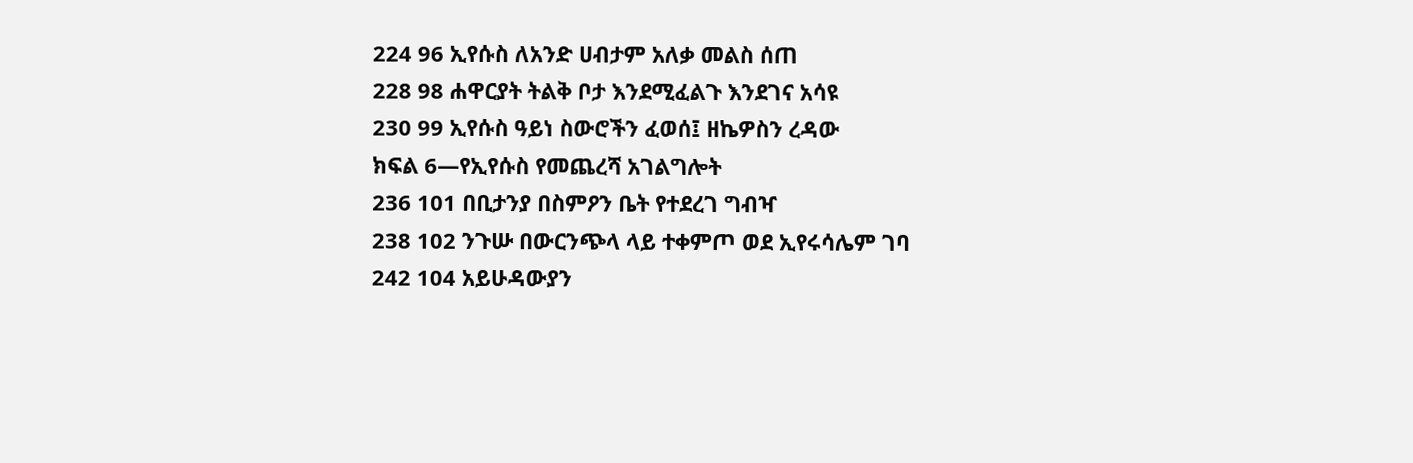224 96 ኢየሱስ ለአንድ ሀብታም አለቃ መልስ ሰጠ
228 98 ሐዋርያት ትልቅ ቦታ እንደሚፈልጉ እንደገና አሳዩ
230 99 ኢየሱስ ዓይነ ስውሮችን ፈወሰ፤ ዘኬዎስን ረዳው
ክፍል 6—የኢየሱስ የመጨረሻ አገልግሎት
236 101 በቢታንያ በስምዖን ቤት የተደረገ ግብዣ
238 102 ንጉሡ በውርንጭላ ላይ ተቀምጦ ወደ ኢየሩሳሌም ገባ
242 104 አይሁዳውያን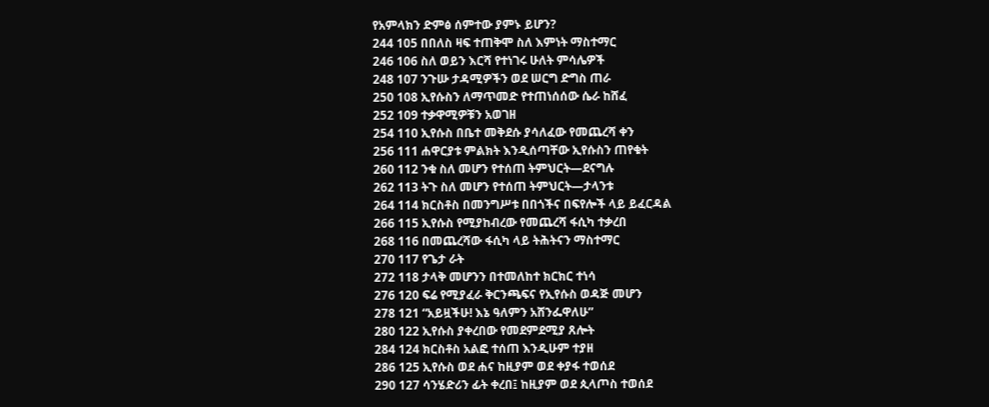የአምላክን ድምፅ ሰምተው ያምኑ ይሆን?
244 105 በበለስ ዛፍ ተጠቅሞ ስለ እምነት ማስተማር
246 106 ስለ ወይን እርሻ የተነገሩ ሁለት ምሳሌዎች
248 107 ንጉሡ ታዳሚዎችን ወደ ሠርግ ድግስ ጠራ
250 108 ኢየሱስን ለማጥመድ የተጠነሰሰው ሴራ ከሸፈ
252 109 ተቃዋሚዎቹን አወገዘ
254 110 ኢየሱስ በቤተ መቅደሱ ያሳለፈው የመጨረሻ ቀን
256 111 ሐዋርያቱ ምልክት እንዲሰጣቸው ኢየሱስን ጠየቁት
260 112 ንቁ ስለ መሆን የተሰጠ ትምህርት—ደናግሉ
262 113 ትጉ ስለ መሆን የተሰጠ ትምህርት—ታላንቱ
264 114 ክርስቶስ በመንግሥቱ በበጎችና በፍየሎች ላይ ይፈርዳል
266 115 ኢየሱስ የሚያከብረው የመጨረሻ ፋሲካ ተቃረበ
268 116 በመጨረሻው ፋሲካ ላይ ትሕትናን ማስተማር
270 117 የጌታ ራት
272 118 ታላቅ መሆንን በተመለከተ ክርክር ተነሳ
276 120 ፍሬ የሚያፈራ ቅርንጫፍና የኢየሱስ ወዳጅ መሆን
278 121 “አይዟችሁ! እኔ ዓለምን አሸንፌዋለሁ”
280 122 ኢየሱስ ያቀረበው የመደምደሚያ ጸሎት
284 124 ክርስቶስ አልፎ ተሰጠ እንዲሁም ተያዘ
286 125 ኢየሱስ ወደ ሐና ከዚያም ወደ ቀያፋ ተወሰደ
290 127 ሳንሄድሪን ፊት ቀረበ፤ ከዚያም ወደ ጲላጦስ ተወሰደ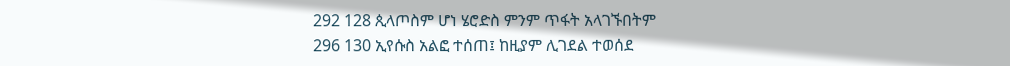292 128 ጲላጦስም ሆነ ሄሮድስ ምንም ጥፋት አላገኙበትም
296 130 ኢየሱስ አልፎ ተሰጠ፤ ከዚያም ሊገደል ተወሰደ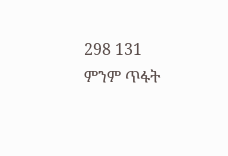298 131 ምንም ጥፋት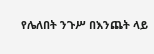የሌለበት ንጉሥ በእንጨት ላይ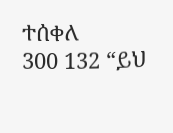ተሰቀለ
300 132 “ይህ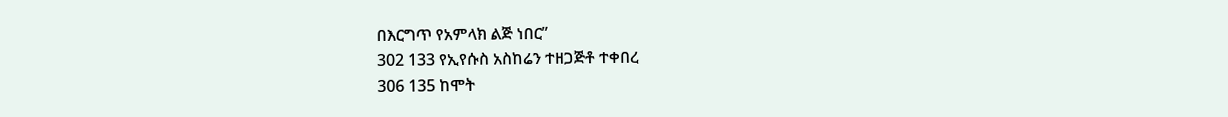በእርግጥ የአምላክ ልጅ ነበር”
302 133 የኢየሱስ አስከሬን ተዘጋጅቶ ተቀበረ
306 135 ከሞት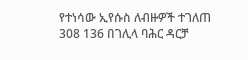የተነሳው ኢየሱስ ለብዙዎች ተገለጠ
308 136 በገሊላ ባሕር ዳርቻ